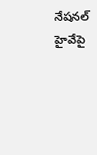నేషనల్ హైవేపై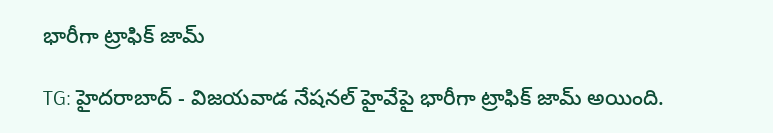భారీగా ట్రాఫిక్ జామ్

TG: హైదరాబాద్ - విజయవాడ నేషనల్ హైవేపై భారీగా ట్రాఫిక్ జామ్ అయింది.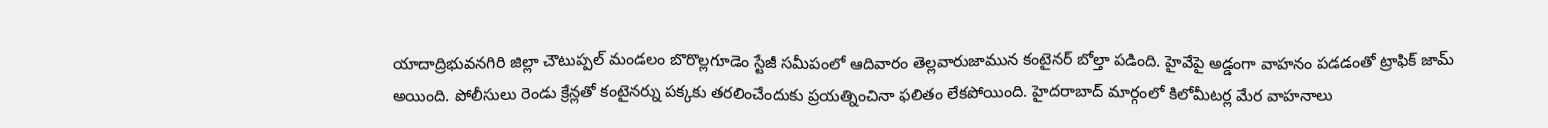యాదాద్రిభువనగిరి జిల్లా చౌటుప్పల్ మండలం బొరొల్లగూడెం స్టేజీ సమీపంలో ఆదివారం తెల్లవారుజామున కంటైనర్ బోల్తా పడింది. హైవేపై అడ్డంగా వాహనం పడడంతో ట్రాఫిక్ జామ్ అయింది. పోలీసులు రెండు క్రేన్లతో కంటైనర్ను పక్కకు తరలించేందుకు ప్రయత్నించినా ఫలితం లేకపోయింది. హైదరాబాద్ మార్గంలో కిలోమీటర్ల మేర వాహనాలు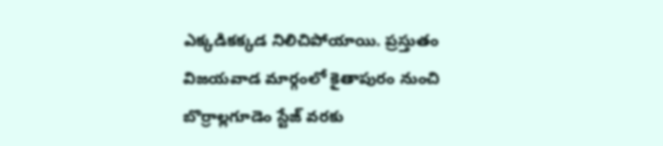ఎక్కడికక్కడ నిలిచిపోయాయి. ప్రస్తుతం విజయవాడ మార్గంలో కైతాపురం నుంచి బొర్రాల్లగూడెం స్టేజ్ వరకు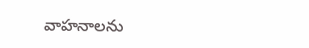వాహనాలను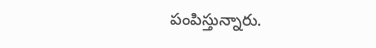పంపిస్తున్నారు.